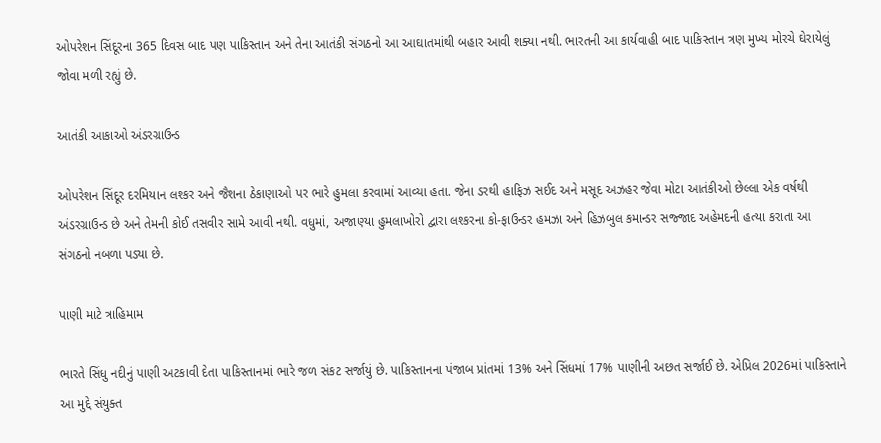ઓપરેશન સિંદૂરના 365 દિવસ બાદ પણ પાકિસ્તાન અને તેના આતંકી સંગઠનો આ આઘાતમાંથી બહાર આવી શક્યા નથી. ભારતની આ કાર્યવાહી બાદ પાકિસ્તાન ત્રણ મુખ્ય મોરચે ઘેરાયેલું જોવા મળી રહ્યું છે.

આતંકી આકાઓ અંડરગ્રાઉન્ડ

ઓપરેશન સિંદૂર દરમિયાન લશ્કર અને જૈશના ઠેકાણાઓ પર ભારે હુમલા કરવામાં આવ્યા હતા. જેના ડરથી હાફિઝ સઈદ અને મસૂદ અઝહર જેવા મોટા આતંકીઓ છેલ્લા એક વર્ષથી અંડરગ્રાઉન્ડ છે અને તેમની કોઈ તસવીર સામે આવી નથી. વધુમાં, અજાણ્યા હુમલાખોરો દ્વારા લશ્કરના કો-ફાઉન્ડર હમઝા અને હિઝબુલ કમાન્ડર સજ્જાદ અહેમદની હત્યા કરાતા આ સંગઠનો નબળા પડ્યા છે.

પાણી માટે ત્રાહિમામ

ભારતે સિંધુ નદીનું પાણી અટકાવી દેતા પાકિસ્તાનમાં ભારે જળ સંકટ સર્જાયું છે. પાકિસ્તાનના પંજાબ પ્રાંતમાં 13% અને સિંધમાં 17% પાણીની અછત સર્જાઈ છે. એપ્રિલ 2026માં પાકિસ્તાને આ મુદ્દે સંયુક્ત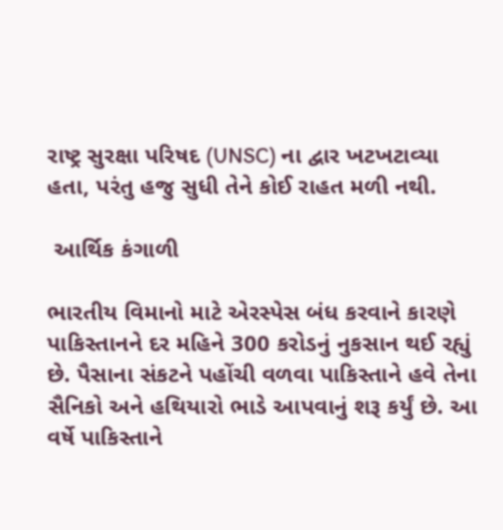રાષ્ટ્ર સુરક્ષા પરિષદ (UNSC) ના દ્વાર ખટખટાવ્યા હતા, પરંતુ હજુ સુધી તેને કોઈ રાહત મળી નથી.

 આર્થિક કંગાળી

ભારતીય વિમાનો માટે એરસ્પેસ બંધ કરવાને કારણે પાકિસ્તાનને દર મહિને 300 કરોડનું નુકસાન થઈ રહ્યું છે. પૈસાના સંકટને પહોંચી વળવા પાકિસ્તાને હવે તેના સૈનિકો અને હથિયારો ભાડે આપવાનું શરૂ કર્યું છે. આ વર્ષે પાકિસ્તાને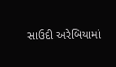સાઉદી અરેબિયામાં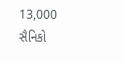13,000 સૈનિકો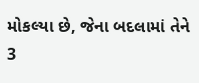મોકલ્યા છે, જેના બદલામાં તેને 3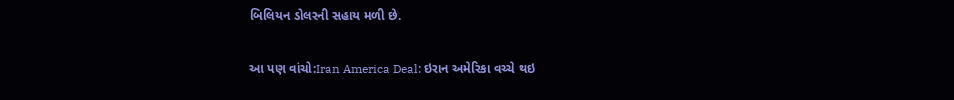બિલિયન ડોલરની સહાય મળી છે.

આ પણ વાંચો:Iran America Deal: ઇરાન અમેરિકા વચ્ચે થઇ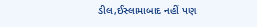ડીલ,ઈસ્લામાબાદ નહીં પણ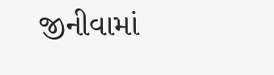જીનીવામાં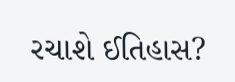રચાશે ઈતિહાસ?